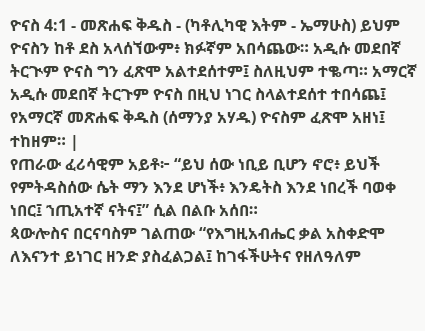ዮናስ 4:1 - መጽሐፍ ቅዱስ - (ካቶሊካዊ እትም - ኤማሁስ) ይህም ዮናስን ከቶ ደስ አላሰኘውም፥ ክፉኛም አበሳጨው። አዲሱ መደበኛ ትርጒም ዮናስ ግን ፈጽሞ አልተደሰተም፤ ስለዚህም ተቈጣ። አማርኛ አዲሱ መደበኛ ትርጉም ዮናስ በዚህ ነገር ስላልተደሰተ ተበሳጨ፤ የአማርኛ መጽሐፍ ቅዱስ (ሰማንያ አሃዱ) ዮናስም ፈጽሞ አዘነ፤ ተከዘም። |
የጠራው ፈሪሳዊም አይቶ፦ “ይህ ሰው ነቢይ ቢሆን ኖሮ፥ ይህች የምትዳስሰው ሴት ማን እንደ ሆነች፥ እንዴትስ እንደ ነበረች ባወቀ ነበር፤ ኀጢአተኛ ናትና፤” ሲል በልቡ አሰበ።
ጳውሎስና በርናባስም ገልጠው “የእግዚአብሔር ቃል አስቀድሞ ለእናንተ ይነገር ዘንድ ያስፈልጋል፤ ከገፋችሁትና የዘለዓለም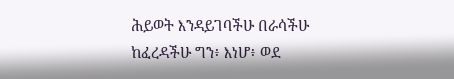ሕይወት እንዳይገባችሁ በራሳችሁ ከፈረዳችሁ ግን፥ እነሆ፥ ወደ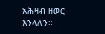አሕዛብ ዘወር እንላለን።